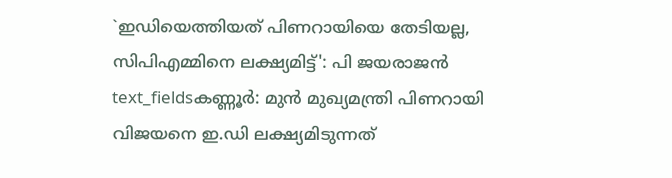`ഇഡിയെത്തിയത് പിണറായിയെ തേടിയല്ല, സിപിഎമ്മിനെ ലക്ഷ്യമിട്ട്': പി ജയരാജൻ
text_fieldsകണ്ണൂർ: മുൻ മുഖ്യമന്ത്രി പിണറായി വിജയനെ ഇ.ഡി ലക്ഷ്യമിടുന്നത്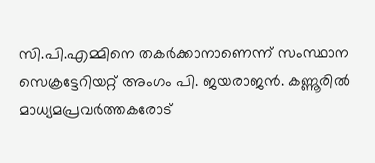സി.പി.എമ്മിനെ തകർക്കാനാണെന്ന് സംസ്ഥാന സെക്രട്ടേറിയറ്റ് അംഗം പി. ജയരാജൻ. കണ്ണൂരിൽ മാധ്യമപ്രവർത്തകരോട്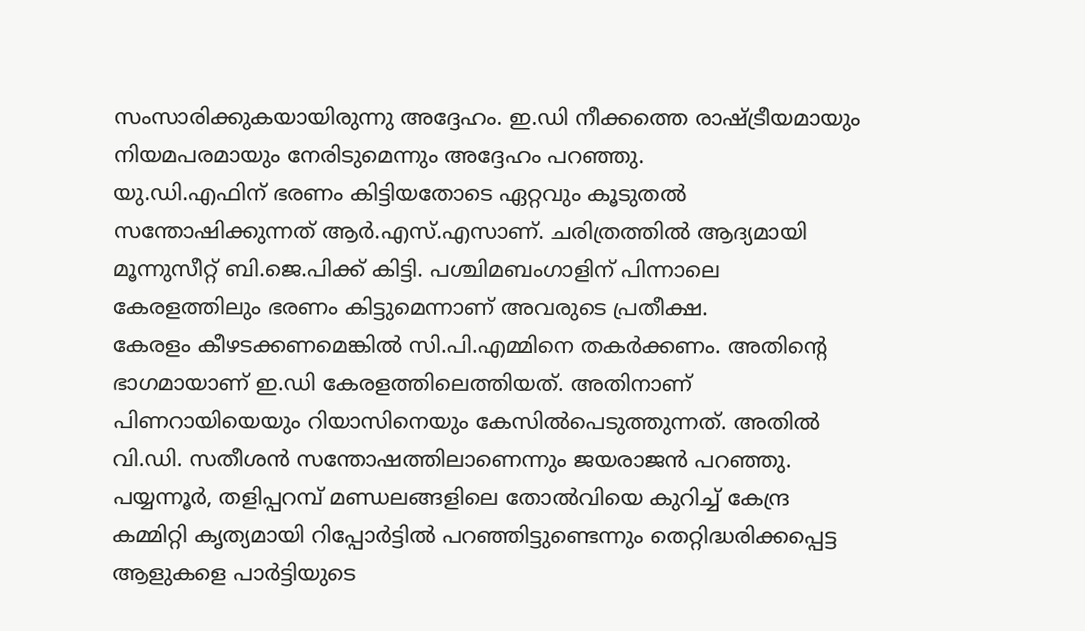സംസാരിക്കുകയായിരുന്നു അദ്ദേഹം. ഇ.ഡി നീക്കത്തെ രാഷ്ട്രീയമായും നിയമപരമായും നേരിടുമെന്നും അദ്ദേഹം പറഞ്ഞു.
യു.ഡി.എഫിന് ഭരണം കിട്ടിയതോടെ ഏറ്റവും കൂടുതൽ സന്തോഷിക്കുന്നത് ആർ.എസ്.എസാണ്. ചരിത്രത്തിൽ ആദ്യമായി മൂന്നുസീറ്റ് ബി.ജെ.പിക്ക് കിട്ടി. പശ്ചിമബംഗാളിന് പിന്നാലെ കേരളത്തിലും ഭരണം കിട്ടുമെന്നാണ് അവരുടെ പ്രതീക്ഷ.
കേരളം കീഴടക്കണമെങ്കിൽ സി.പി.എമ്മിനെ തകർക്കണം. അതിന്റെ ഭാഗമായാണ് ഇ.ഡി കേരളത്തിലെത്തിയത്. അതിനാണ് പിണറായിയെയും റിയാസിനെയും കേസിൽപെടുത്തുന്നത്. അതിൽ വി.ഡി. സതീശൻ സന്തോഷത്തിലാണെന്നും ജയരാജൻ പറഞ്ഞു.
പയ്യന്നൂർ, തളിപ്പറമ്പ് മണ്ഡലങ്ങളിലെ തോൽവിയെ കുറിച്ച് കേന്ദ്ര കമ്മിറ്റി കൃത്യമായി റിപ്പോർട്ടിൽ പറഞ്ഞിട്ടുണ്ടെന്നും തെറ്റിദ്ധരിക്കപ്പെട്ട ആളുകളെ പാർട്ടിയുടെ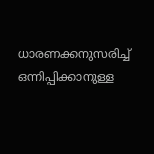ധാരണക്കനുസരിച്ച് ഒന്നിപ്പിക്കാനുള്ള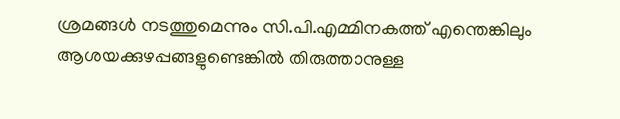ശ്രമങ്ങൾ നടത്തുമെന്നും സി.പി.എമ്മിനകത്ത് എന്തെങ്കിലും ആശയക്കുഴപ്പങ്ങളുണ്ടെങ്കിൽ തിരുത്താനുള്ള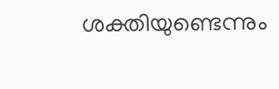ശക്തിയുണ്ടെന്നും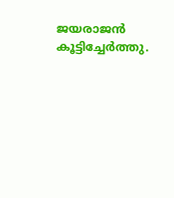ജയരാജൻ കൂട്ടിച്ചേർത്തു.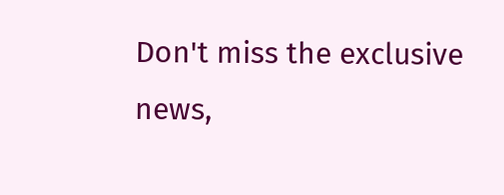Don't miss the exclusive news,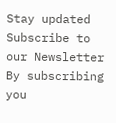Stay updated
Subscribe to our Newsletter
By subscribing you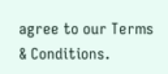agree to our Terms & Conditions.